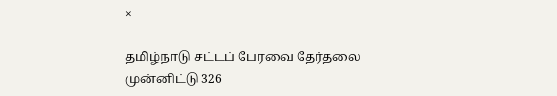×

தமிழ்நாடு சட்டப் பேரவை தேர்தலை முன்னிட்டு 326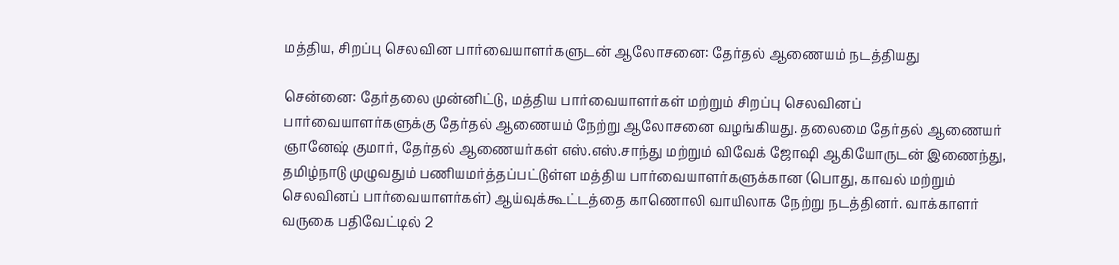மத்திய, சிறப்பு செலவின பார்வையாளர்களுடன் ஆலோசனை: தேர்தல் ஆணையம் நடத்தியது

சென்னை: தேர்தலை முன்னிட்டு, மத்திய பார்வையாளர்கள் மற்றும் சிறப்பு செலவினப் பார்வையாளர்களுக்கு தேர்தல் ஆணையம் நேற்று ஆலோசனை வழங்கியது. தலைமை தேர்தல் ஆணையர் ஞானேஷ் குமார், தேர்தல் ஆணையர்கள் எஸ்.எஸ்.சாந்து மற்றும் விவேக் ஜோஷி ஆகியோருடன் இணைந்து, தமிழ்நாடு முழுவதும் பணியமர்த்தப்பட்டுள்ள மத்திய பார்வையாளர்களுக்கான (பொது, காவல் மற்றும் செலவினப் பார்வையாளர்கள்) ஆய்வுக்கூட்டத்தை காணொலி வாயிலாக நேற்று நடத்தினர். வாக்காளர் வருகை பதிவேட்டில் 2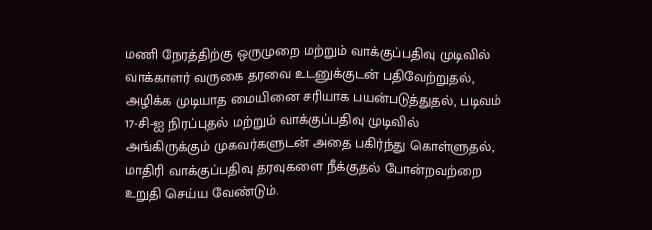மணி நேரத்திற்கு ஒருமுறை மற்றும் வாக்குப்பதிவு முடிவில் வாக்காளர் வருகை தரவை உடனுக்குடன் பதிவேற்றுதல், அழிக்க முடியாத மையினை சரியாக பயன்படுத்துதல், படிவம் 17-சி-ஐ நிரப்புதல் மற்றும் வாக்குப்பதிவு முடிவில் அங்கிருக்கும் முகவர்களுடன் அதை பகிர்ந்து கொள்ளுதல், மாதிரி வாக்குப்பதிவு தரவுகளை நீக்குதல் போன்றவற்றை உறுதி செய்ய வேண்டும்.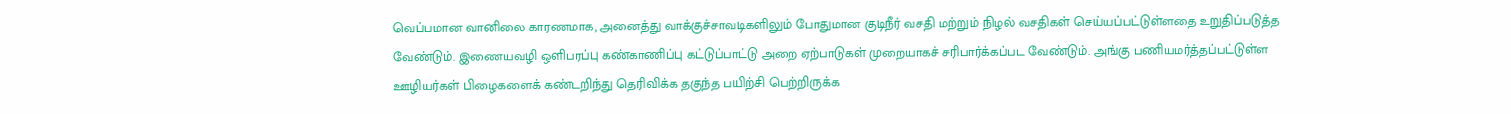வெப்பமான வானிலை காரணமாக, அனைத்து வாக்குச்சாவடிகளிலும் போதுமான குடிநீர் வசதி மற்றும் நிழல் வசதிகள் செய்யப்பட்டுள்ளதை உறுதிப்படுத்த வேண்டும். இணையவழி ஒளிபரப்பு கண்காணிப்பு கட்டுப்பாட்டு அறை ஏற்பாடுகள் முறையாகச் சரிபார்க்கப்பட வேண்டும். அங்கு பணியமர்த்தப்பட்டுள்ள ஊழியர்கள் பிழைகளைக் கண்டறிந்து தெரிவிக்க தகுந்த பயிற்சி பெற்றிருக்க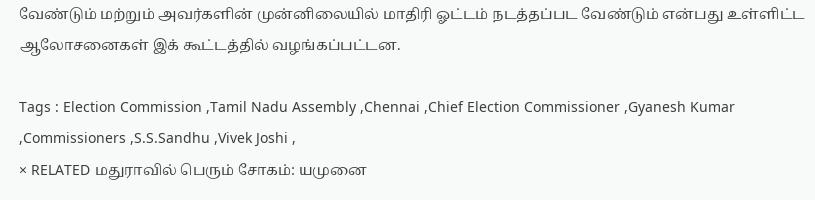வேண்டும் மற்றும் அவர்களின் முன்னிலையில் மாதிரி ஓட்டம் நடத்தப்பட வேண்டும் என்பது உள்ளிட்ட ஆலோசனைகள் இக் கூட்டத்தில் வழங்கப்பட்டன.

Tags : Election Commission ,Tamil Nadu Assembly ,Chennai ,Chief Election Commissioner ,Gyanesh Kumar ,Commissioners ,S.S.Sandhu ,Vivek Joshi ,
× RELATED மதுராவில் பெரும் சோகம்: யமுனை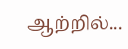ஆற்றில்...